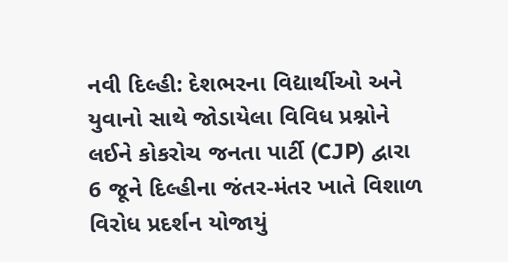નવી દિલ્હી: દેશભરના વિદ્યાર્થીઓ અને યુવાનો સાથે જોડાયેલા વિવિધ પ્રશ્નોને લઈને કોકરોચ જનતા પાર્ટી (CJP) દ્વારા 6 જૂને દિલ્હીના જંતર-મંતર ખાતે વિશાળ વિરોધ પ્રદર્શન યોજાયું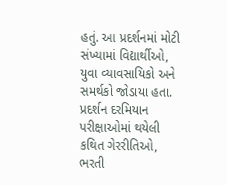હતું. આ પ્રદર્શનમાં મોટી સંખ્યામાં વિદ્યાર્થીઓ, યુવા વ્યાવસાયિકો અને સમર્થકો જોડાયા હતા.
પ્રદર્શન દરમિયાન પરીક્ષાઓમાં થયેલી કથિત ગેરરીતિઓ, ભરતી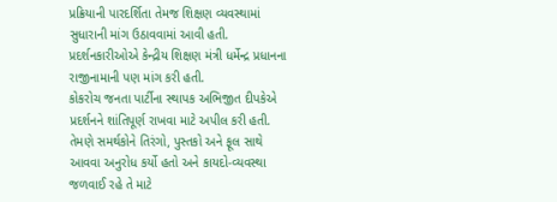પ્રક્રિયાની પારદર્શિતા તેમજ શિક્ષણ વ્યવસ્થામાં સુધારાની માંગ ઉઠાવવામાં આવી હતી. પ્રદર્શનકારીઓએ કેન્દ્રીય શિક્ષણ મંત્રી ધર્મેન્દ્ર પ્રધાનના રાજીનામાની પણ માંગ કરી હતી.
કોકરોચ જનતા પાર્ટીના સ્થાપક અભિજીત દીપકેએ પ્રદર્શનને શાંતિપૂર્ણ રાખવા માટે અપીલ કરી હતી. તેમણે સમર્થકોને તિરંગો, પુસ્તકો અને ફૂલ સાથે આવવા અનુરોધ કર્યો હતો અને કાયદો-વ્યવસ્થા જળવાઈ રહે તે માટે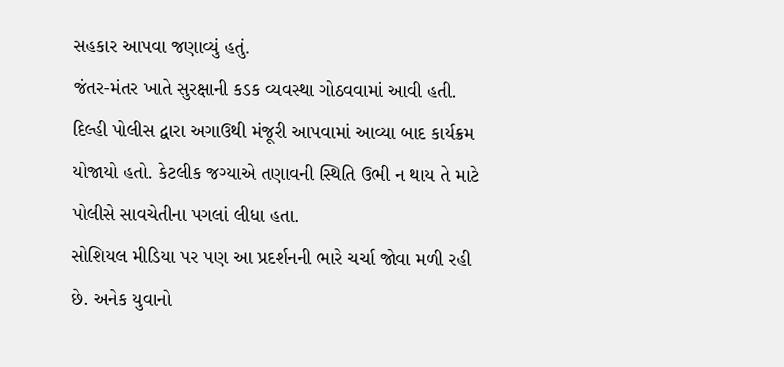સહકાર આપવા જણાવ્યું હતું.
જંતર-મંતર ખાતે સુરક્ષાની કડક વ્યવસ્થા ગોઠવવામાં આવી હતી. દિલ્હી પોલીસ દ્વારા અગાઉથી મંજૂરી આપવામાં આવ્યા બાદ કાર્યક્રમ યોજાયો હતો. કેટલીક જગ્યાએ તણાવની સ્થિતિ ઉભી ન થાય તે માટે પોલીસે સાવચેતીના પગલાં લીધા હતા.
સોશિયલ મીડિયા પર પણ આ પ્રદર્શનની ભારે ચર્ચા જોવા મળી રહી છે. અનેક યુવાનો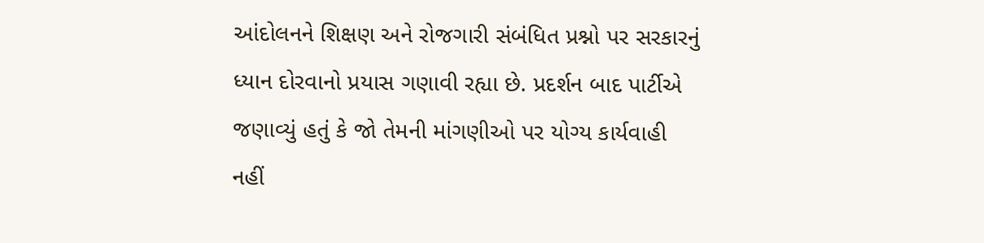આંદોલનને શિક્ષણ અને રોજગારી સંબંધિત પ્રશ્નો પર સરકારનું ધ્યાન દોરવાનો પ્રયાસ ગણાવી રહ્યા છે. પ્રદર્શન બાદ પાર્ટીએ જણાવ્યું હતું કે જો તેમની માંગણીઓ પર યોગ્ય કાર્યવાહી નહીં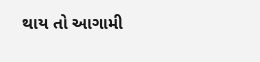થાય તો આગામી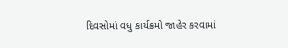દિવસોમાં વધુ કાર્યક્રમો જાહેર કરવામાં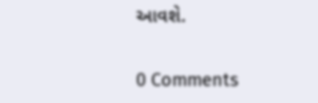આવશે.


0 Comments